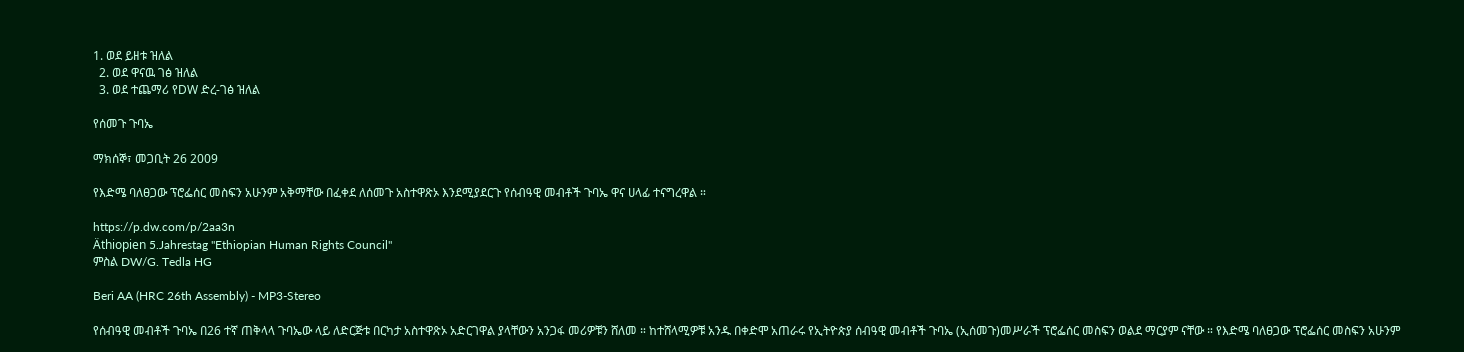1. ወደ ይዘቱ ዝለል
  2. ወደ ዋናዉ ገፅ ዝለል
  3. ወደ ተጨማሪ የDW ድረ-ገፅ ዝለል

የሰመጉ ጉባኤ

ማክሰኞ፣ መጋቢት 26 2009

የእድሜ ባለፀጋው ፕሮፌሰር መስፍን አሁንም አቅማቸው በፈቀደ ለሰመጉ አስተዋጽኦ እንደሚያደርጉ የሰብዓዊ መብቶች ጉባኤ ዋና ሀላፊ ተናግረዋል ።

https://p.dw.com/p/2aa3n
Äthiopien 5.Jahrestag "Ethiopian Human Rights Council"
ምስል DW/G. Tedla HG

Beri AA (HRC 26th Assembly) - MP3-Stereo

የሰብዓዊ መብቶች ጉባኤ በ26 ተኛ ጠቅላላ ጉባኤው ላይ ለድርጅቱ በርካታ አስተዋጽኦ አድርገዋል ያላቸውን አንጋፋ መሪዎቹን ሸለመ ። ከተሸላሚዎቹ አንዱ በቀድሞ አጠራሩ የኢትዮጵያ ሰብዓዊ መብቶች ጉባኤ (ኢሰመጉ)መሥራች ፕሮፌሰር መስፍን ወልደ ማርያም ናቸው ። የእድሜ ባለፀጋው ፕሮፌሰር መስፍን አሁንም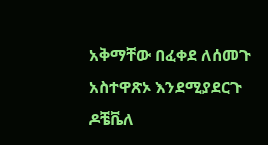አቅማቸው በፈቀደ ለሰመጉ አስተዋጽኦ እንደሚያደርጉ ዶቼቬለ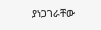ያነጋገራቸው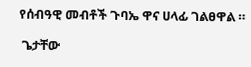የሰብዓዊ መብቶች ጉባኤ ዋና ሀላፊ ገልፀዋል ።

 ጌታቸው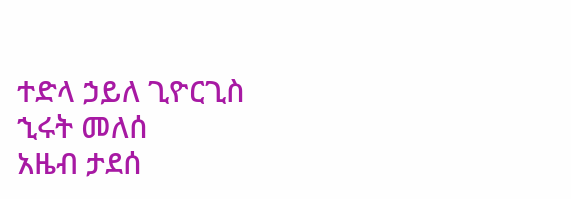ተድላ ኃይለ ጊዮርጊስ
ኂሩት መለሰ
አዜብ ታደሰ